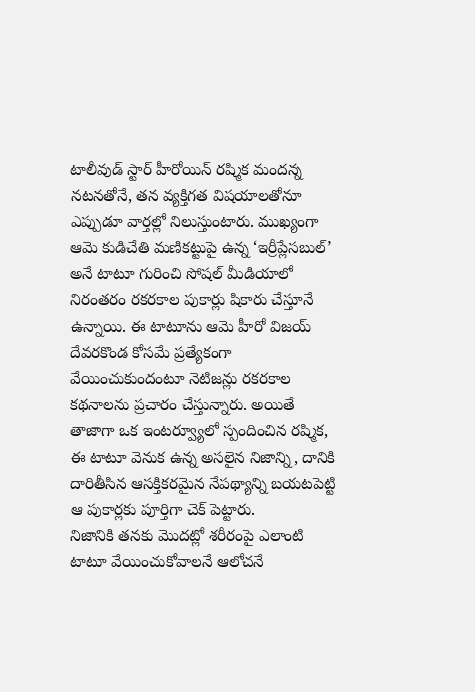టాలీవుడ్ స్టార్ హీరోయిన్ రష్మిక మందన్న నటనతోనే, తన వ్యక్తిగత విషయాలతోనూ ఎప్పుడూ వార్తల్లో నిలుస్తుంటారు. ముఖ్యంగా ఆమె కుడిచేతి మణికట్టుపై ఉన్న ‘ఇర్రీప్లేసబుల్’ అనే టాటూ గురించి సోషల్ మీడియాలో నిరంతరం రకరకాల పుకార్లు షికారు చేస్తూనే ఉన్నాయి. ఈ టాటూను ఆమె హీరో విజయ్ దేవరకొండ కోసమే ప్రత్యేకంగా వేయించుకుందంటూ నెటిజన్లు రకరకాల కథనాలను ప్రచారం చేస్తున్నారు. అయితే తాజాగా ఒక ఇంటర్వ్యూలో స్పందించిన రష్మిక, ఈ టాటూ వెనుక ఉన్న అసలైన నిజాన్ని, దానికి దారితీసిన ఆసక్తికరమైన నేపథ్యాన్ని బయటపెట్టి ఆ పుకార్లకు పూర్తిగా చెక్ పెట్టారు.
నిజానికి తనకు మొదట్లో శరీరంపై ఎలాంటి టాటూ వేయించుకోవాలనే ఆలోచనే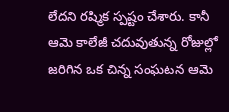లేదని రష్మిక స్పష్టం చేశారు. కానీ ఆమె కాలేజీ చదువుతున్న రోజుల్లో జరిగిన ఒక చిన్న సంఘటన ఆమె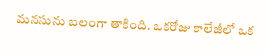మనసును బలంగా తాకింది. ఒకరోజు కాలేజీలో ఒక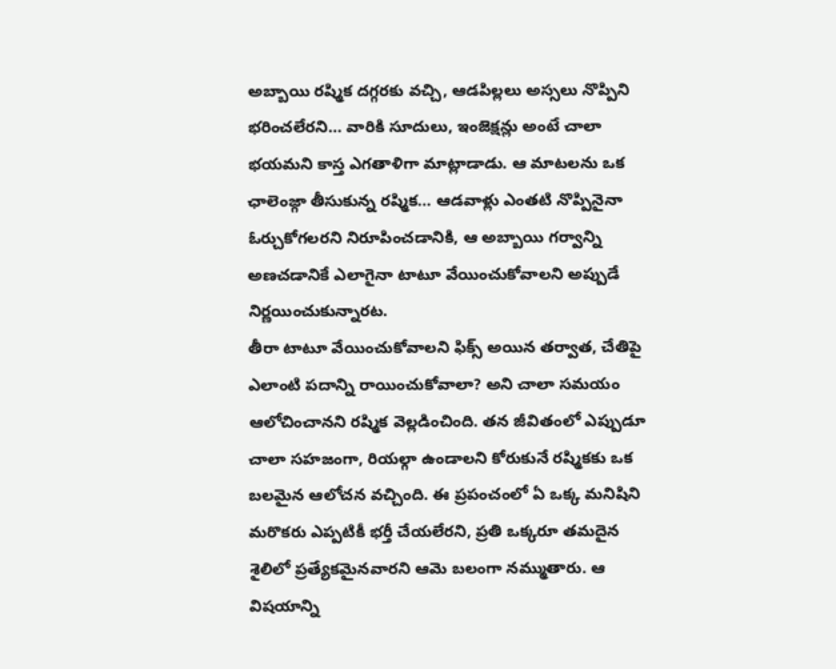అబ్బాయి రష్మిక దగ్గరకు వచ్చి, ఆడపిల్లలు అస్సలు నొప్పిని భరించలేరని… వారికి సూదులు, ఇంజెక్షన్లు అంటే చాలా భయమని కాస్త ఎగతాళిగా మాట్లాడాడు. ఆ మాటలను ఒక ఛాలెంజ్గా తీసుకున్న రష్మిక… ఆడవాళ్లు ఎంతటి నొప్పినైనా ఓర్చుకోగలరని నిరూపించడానికి, ఆ అబ్బాయి గర్వాన్ని అణచడానికే ఎలాగైనా టాటూ వేయించుకోవాలని అప్పుడే నిర్ణయించుకున్నారట.
తీరా టాటూ వేయించుకోవాలని ఫిక్స్ అయిన తర్వాత, చేతిపై ఎలాంటి పదాన్ని రాయించుకోవాలా? అని చాలా సమయం ఆలోచించానని రష్మిక వెల్లడించింది. తన జీవితంలో ఎప్పుడూ చాలా సహజంగా, రియల్గా ఉండాలని కోరుకునే రష్మికకు ఒక బలమైన ఆలోచన వచ్చింది. ఈ ప్రపంచంలో ఏ ఒక్క మనిషిని మరొకరు ఎప్పటికీ భర్తీ చేయలేరని, ప్రతి ఒక్కరూ తమదైన శైలిలో ప్రత్యేకమైనవారని ఆమె బలంగా నమ్ముతారు. ఆ విషయాన్ని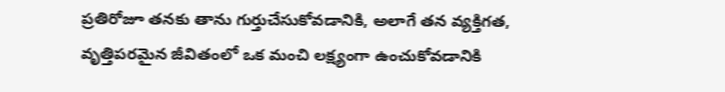ప్రతిరోజూ తనకు తాను గుర్తుచేసుకోవడానికి, అలాగే తన వ్యక్తిగత, వృత్తిపరమైన జీవితంలో ఒక మంచి లక్ష్యంగా ఉంచుకోవడానికి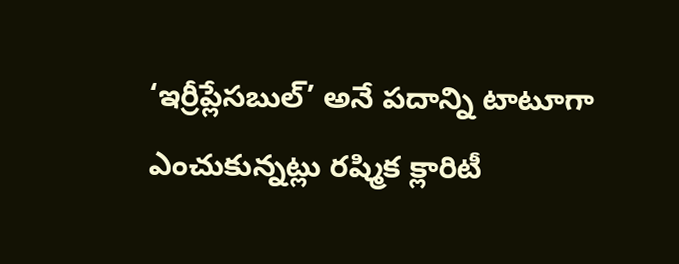‘ఇర్రీప్లేసబుల్’ అనే పదాన్ని టాటూగా ఎంచుకున్నట్లు రష్మిక క్లారిటీ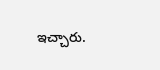ఇచ్చారు.